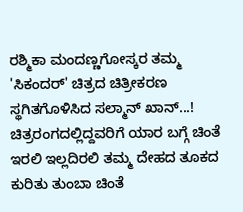ರಶ್ಮಿಕಾ ಮಂದಣ್ಣಗೋಸ್ಕರ ತಮ್ಮ 'ಸಿಕಂದರ್' ಚಿತ್ರದ ಚಿತ್ರೀಕರಣ ಸ್ಥಗಿತಗೊಳಿಸಿದ ಸಲ್ಮಾನ್ ಖಾನ್...!
ಚಿತ್ರರಂಗದಲ್ಲಿದ್ದವರಿಗೆ ಯಾರ ಬಗ್ಗೆ ಚಿಂತೆ ಇರಲಿ ಇಲ್ಲದಿರಲಿ ತಮ್ಮ ದೇಹದ ತೂಕದ ಕುರಿತು ತುಂಬಾ ಚಿಂತೆ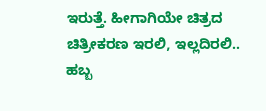ಇರುತ್ತೆ. ಹೀಗಾಗಿಯೇ ಚಿತ್ರದ ಚಿತ್ರೀಕರಣ ಇರಲಿ, ಇಲ್ಲದಿರಲಿ.. ಹಬ್ಬ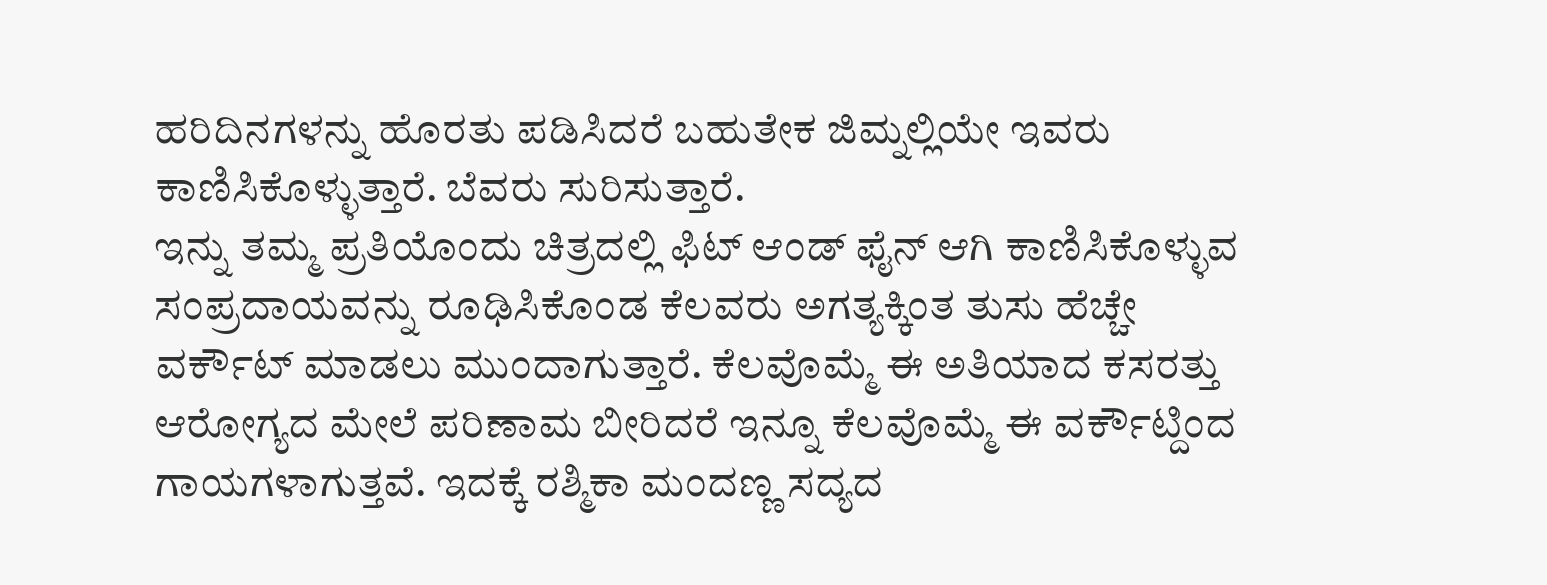ಹರಿದಿನಗಳನ್ನು ಹೊರತು ಪಡಿಸಿದರೆ ಬಹುತೇಕ ಜಿಮ್ನಲ್ಲಿಯೇ ಇವರು ಕಾಣಿಸಿಕೊಳ್ಳುತ್ತಾರೆ. ಬೆವರು ಸುರಿಸುತ್ತಾರೆ.
ಇನ್ನು ತಮ್ಮ ಪ್ರತಿಯೊಂದು ಚಿತ್ರದಲ್ಲಿ ಫಿಟ್ ಆಂಡ್ ಫೈನ್ ಆಗಿ ಕಾಣಿಸಿಕೊಳ್ಳುವ ಸಂಪ್ರದಾಯವನ್ನು ರೂಢಿಸಿಕೊಂಡ ಕೆಲವರು ಅಗತ್ಯಕ್ಕಿಂತ ತುಸು ಹೆಚ್ಚೇ ವರ್ಕೌಟ್ ಮಾಡಲು ಮುಂದಾಗುತ್ತಾರೆ. ಕೆಲವೊಮ್ಮೆ ಈ ಅತಿಯಾದ ಕಸರತ್ತು ಆರೋಗ್ಯದ ಮೇಲೆ ಪರಿಣಾಮ ಬೀರಿದರೆ ಇನ್ನೂ ಕೆಲವೊಮ್ಮೆ ಈ ವರ್ಕೌಟ್ದಿಂದ ಗಾಯಗಳಾಗುತ್ತವೆ. ಇದಕ್ಕೆ ರಶ್ಮಿಕಾ ಮಂದಣ್ಣ ಸದ್ಯದ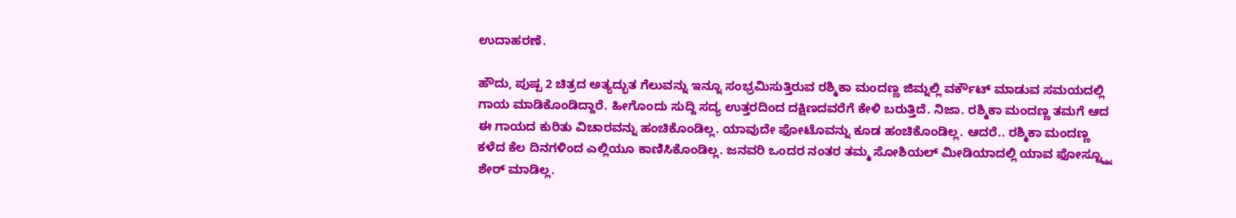ಉದಾಹರಣೆ.

ಹೌದು, ಪುಷ್ಪ 2 ಚಿತ್ರದ ಅತ್ಯದ್ಭುತ ಗೆಲುವನ್ನು ಇನ್ನೂ ಸಂಭ್ರಮಿಸುತ್ತಿರುವ ರಶ್ಮಿಕಾ ಮಂದಣ್ಣ ಜಿಮ್ನಲ್ಲಿ ವರ್ಕೌಟ್ ಮಾಡುವ ಸಮಯದಲ್ಲಿ ಗಾಯ ಮಾಡಿಕೊಂಡಿದ್ದಾರೆ. ಹೀಗೊಂದು ಸುದ್ದಿ ಸದ್ಯ ಉತ್ತರದಿಂದ ದಕ್ಷಿಣದವರೆಗೆ ಕೇಳಿ ಬರುತ್ತಿದೆ. ನಿಜಾ. ರಶ್ಮಿಕಾ ಮಂದಣ್ಣ ತಮಗೆ ಆದ ಈ ಗಾಯದ ಕುರಿತು ವಿಚಾರವನ್ನು ಹಂಚಿಕೊಂಡಿಲ್ಲ. ಯಾವುದೇ ಫೋಟೊವನ್ನು ಕೂಡ ಹಂಚಿಕೊಂಡಿಲ್ಲ. ಆದರೆ.. ರಶ್ಮಿಕಾ ಮಂದಣ್ಣ ಕಳೆದ ಕೆಲ ದಿನಗಳಿಂದ ಎಲ್ಲಿಯೂ ಕಾಣಿಸಿಕೊಂಡಿಲ್ಲ. ಜನವರಿ ಒಂದರ ನಂತರ ತಮ್ಮ ಸೋಶಿಯಲ್ ಮೀಡಿಯಾದಲ್ಲಿ ಯಾವ ಫೋಸ್ಟ್ನ್ನೂ ಶೇರ್ ಮಾಡಿಲ್ಲ.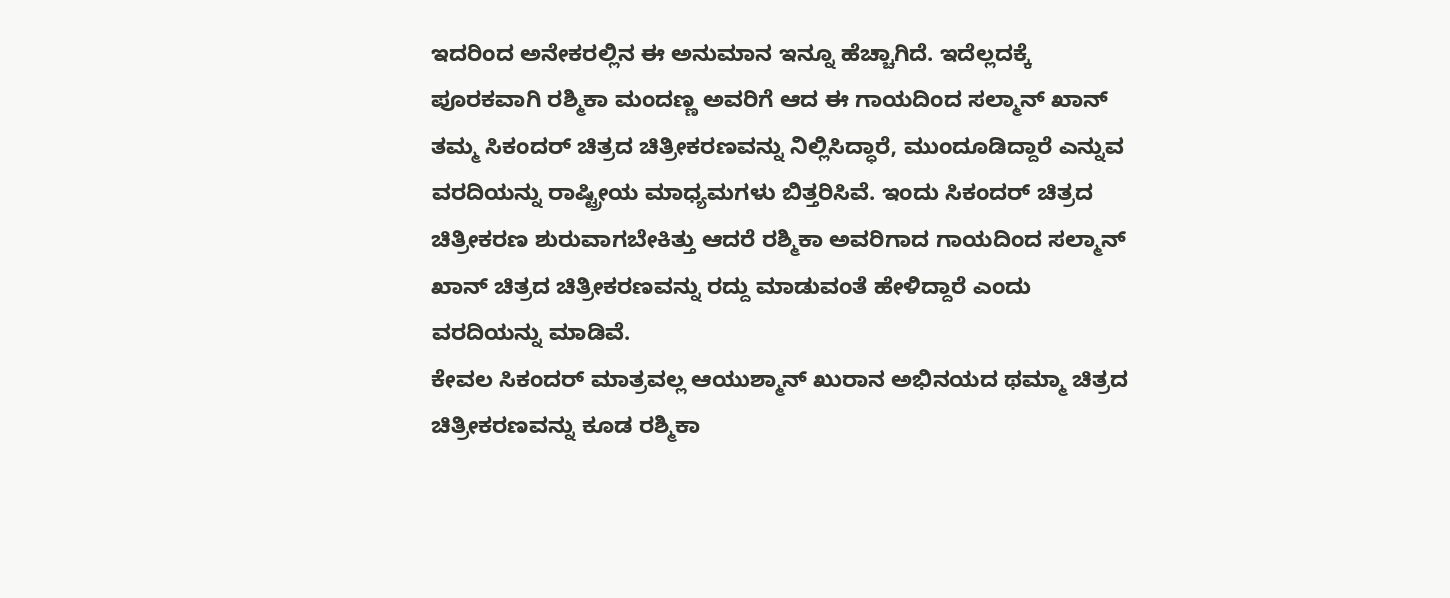ಇದರಿಂದ ಅನೇಕರಲ್ಲಿನ ಈ ಅನುಮಾನ ಇನ್ನೂ ಹೆಚ್ಚಾಗಿದೆ. ಇದೆಲ್ಲದಕ್ಕೆ ಪೂರಕವಾಗಿ ರಶ್ಮಿಕಾ ಮಂದಣ್ಣ ಅವರಿಗೆ ಆದ ಈ ಗಾಯದಿಂದ ಸಲ್ಮಾನ್ ಖಾನ್ ತಮ್ಮ ಸಿಕಂದರ್ ಚಿತ್ರದ ಚಿತ್ರೀಕರಣವನ್ನು ನಿಲ್ಲಿಸಿದ್ಧಾರೆ, ಮುಂದೂಡಿದ್ದಾರೆ ಎನ್ನುವ ವರದಿಯನ್ನು ರಾಷ್ಟ್ರೀಯ ಮಾಧ್ಯಮಗಳು ಬಿತ್ತರಿಸಿವೆ. ಇಂದು ಸಿಕಂದರ್ ಚಿತ್ರದ ಚಿತ್ರೀಕರಣ ಶುರುವಾಗಬೇಕಿತ್ತು ಆದರೆ ರಶ್ಮಿಕಾ ಅವರಿಗಾದ ಗಾಯದಿಂದ ಸಲ್ಮಾನ್ ಖಾನ್ ಚಿತ್ರದ ಚಿತ್ರೀಕರಣವನ್ನು ರದ್ದು ಮಾಡುವಂತೆ ಹೇಳಿದ್ದಾರೆ ಎಂದು ವರದಿಯನ್ನು ಮಾಡಿವೆ.
ಕೇವಲ ಸಿಕಂದರ್ ಮಾತ್ರವಲ್ಲ ಆಯುಶ್ಮಾನ್ ಖುರಾನ ಅಭಿನಯದ ಥಮ್ಮಾ ಚಿತ್ರದ ಚಿತ್ರೀಕರಣವನ್ನು ಕೂಡ ರಶ್ಮಿಕಾ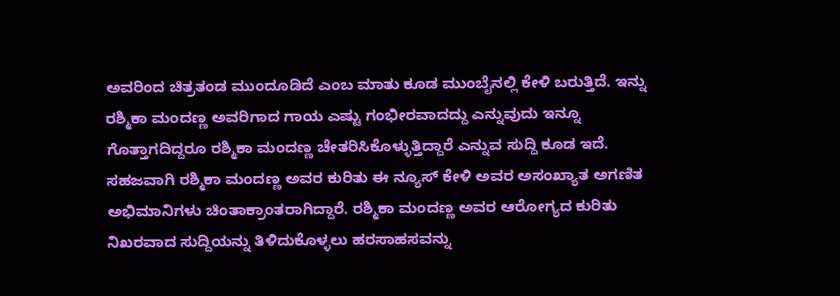ಅವರಿಂದ ಚಿತ್ರತಂಡ ಮುಂದೂಡಿದೆ ಎಂಬ ಮಾತು ಕೂಡ ಮುಂಬೈನಲ್ಲಿ ಕೇಳಿ ಬರುತ್ತಿದೆ. ಇನ್ನು ರಶ್ಮಿಕಾ ಮಂದಣ್ಣ ಅವರಿಗಾದ ಗಾಯ ಎಷ್ಟು ಗಂಭೀರವಾದದ್ದು ಎನ್ನುವುದು ಇನ್ನೂ ಗೊತ್ತಾಗದಿದ್ದರೂ ರಶ್ಮಿಕಾ ಮಂದಣ್ಣ ಚೇತರಿಸಿಕೊಳ್ಳುತ್ತಿದ್ದಾರೆ ಎನ್ನುವ ಸುದ್ದಿ ಕೂಡ ಇದೆ. ಸಹಜವಾಗಿ ರಶ್ಮಿಕಾ ಮಂದಣ್ಣ ಅವರ ಕುರಿತು ಈ ನ್ಯೂಸ್ ಕೇಳಿ ಅವರ ಅಸಂಖ್ಯಾತ ಅಗಣಿತ ಅಭಿಮಾನಿಗಳು ಚಿಂತಾಕ್ರಾಂತರಾಗಿದ್ದಾರೆ. ರಶ್ಮಿಕಾ ಮಂದಣ್ಣ ಅವರ ಆರೋಗ್ಯದ ಕುರಿತು ನಿಖರವಾದ ಸುದ್ದಿಯನ್ನು ತಿಳಿದುಕೊಳ್ಳಲು ಹರಸಾಹಸವನ್ನು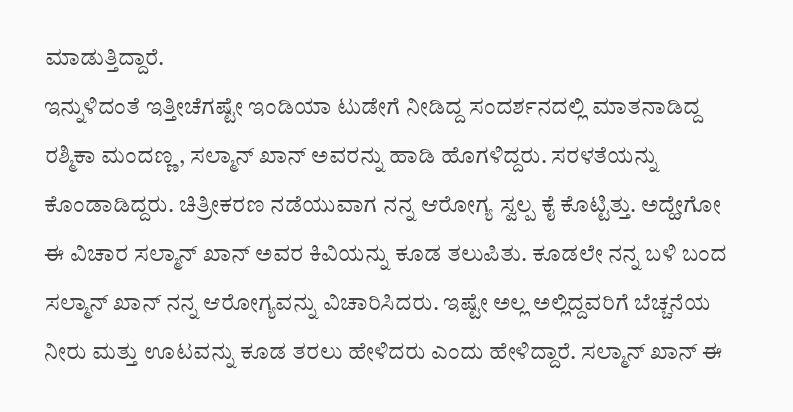ಮಾಡುತ್ತಿದ್ದಾರೆ.
ಇನ್ನುಳಿದಂತೆ ಇತ್ತೀಚೆಗಷ್ಟೇ ಇಂಡಿಯಾ ಟುಡೇಗೆ ನೀಡಿದ್ದ ಸಂದರ್ಶನದಲ್ಲಿ ಮಾತನಾಡಿದ್ದ ರಶ್ಮಿಕಾ ಮಂದಣ್ಣ, ಸಲ್ಮಾನ್ ಖಾನ್ ಅವರನ್ನು ಹಾಡಿ ಹೊಗಳಿದ್ದರು. ಸರಳತೆಯನ್ನು ಕೊಂಡಾಡಿದ್ದರು. ಚಿತ್ರೀಕರಣ ನಡೆಯುವಾಗ ನನ್ನ ಆರೋಗ್ಯ ಸ್ವಲ್ಪ ಕೈ ಕೊಟ್ಟಿತ್ತು. ಅದ್ಹೇಗೋ ಈ ವಿಚಾರ ಸಲ್ಮಾನ್ ಖಾನ್ ಅವರ ಕಿವಿಯನ್ನು ಕೂಡ ತಲುಪಿತು. ಕೂಡಲೇ ನನ್ನ ಬಳಿ ಬಂದ ಸಲ್ಮಾನ್ ಖಾನ್ ನನ್ನ ಆರೋಗ್ಯವನ್ನು ವಿಚಾರಿಸಿದರು. ಇಷ್ಟೇ ಅಲ್ಲ ಅಲ್ಲಿದ್ದವರಿಗೆ ಬೆಚ್ಚನೆಯ ನೀರು ಮತ್ತು ಊಟವನ್ನು ಕೂಡ ತರಲು ಹೇಳಿದರು ಎಂದು ಹೇಳಿದ್ದಾರೆ. ಸಲ್ಮಾನ್ ಖಾನ್ ಈ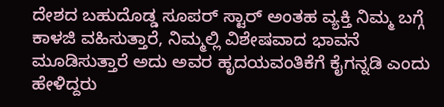ದೇಶದ ಬಹುದೊಡ್ಡ ಸೂಪರ್ ಸ್ಟಾರ್ ಅಂತಹ ವ್ಯಕ್ತಿ ನಿಮ್ಮ ಬಗ್ಗೆ ಕಾಳಜಿ ವಹಿಸುತ್ತಾರೆ, ನಿಮ್ಮಲ್ಲಿ ವಿಶೇಷವಾದ ಭಾವನೆ ಮೂಡಿಸುತ್ತಾರೆ ಅದು ಅವರ ಹೃದಯವಂತಿಕೆಗೆ ಕೈಗನ್ನಡಿ ಎಂದು ಹೇಳಿದ್ದರು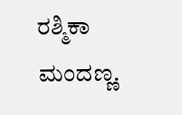ರಶ್ಮಿಕಾ ಮಂದಣ್ಣ.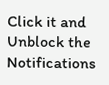Click it and Unblock the Notifications